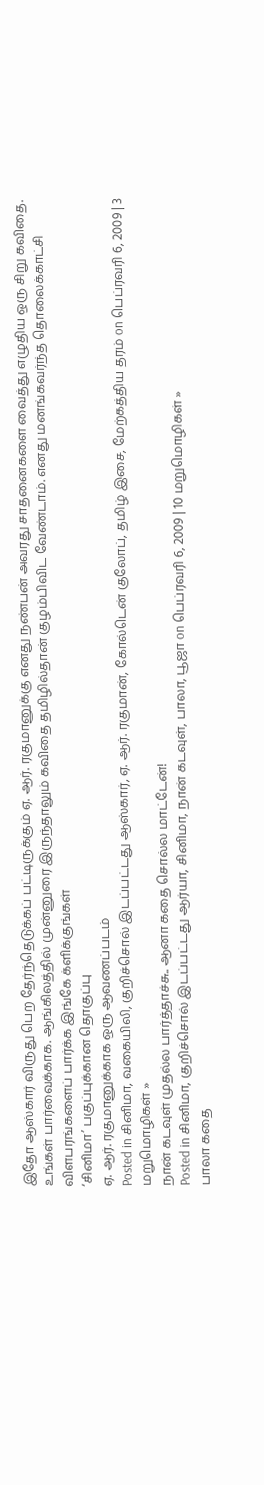இதோ ஆஸ்கார் விருது பெற தேர்ந்தெடுக்கப் பட்டிருக்கும் ஏ. ஆர். ரகுமானுக்கு எனது நண்பன் அவரது சாதனைகளை வைத்து எழுதிய ஒரு சிறு கவிதை. உங்கள் பார்வைக்காக. ஆங்கிலத்தில் முன்னுரை இருந்தாலும் கவிதை தமிழில்தான் குழம்பிவிட வேண்டாம். எனது மனங்கவர்ந்த தொலைக்காட்சி விளபரங்களைப் பார்க்க இங்கே க்ளிக்குங்கள்
‘சினிமா’ பகுப்புக்கான தொகுப்பு
ஏ. ஆர். ரகுமானுக்காக ஒரு ஆவணப்படம்
Posted in சினிமா, வகையிலி, குறிச்சொல் இடப்பட்டது ஆஸ்கார், ஏ. ஆர். ரகுமான், கோல்டென் குலோப், தமிழ் இசை, மேற்கத்திய தரம் on பெப்ரவரி 6, 2009 | 3 மறுமொழிகள் »
நான் கடவுள் முதல்ல பார்த்தாச்சு.. ஆனா கதை சொல்ல மாட்டேன்!
Posted in சினிமா, குறிச்சொல் இடப்பட்டது ஆர்யா, சினிமா, நான் கடவுள், பாலா, பூஜா on பெப்ரவரி 6, 2009 | 10 மறுமொழிகள் »
பாலா கதை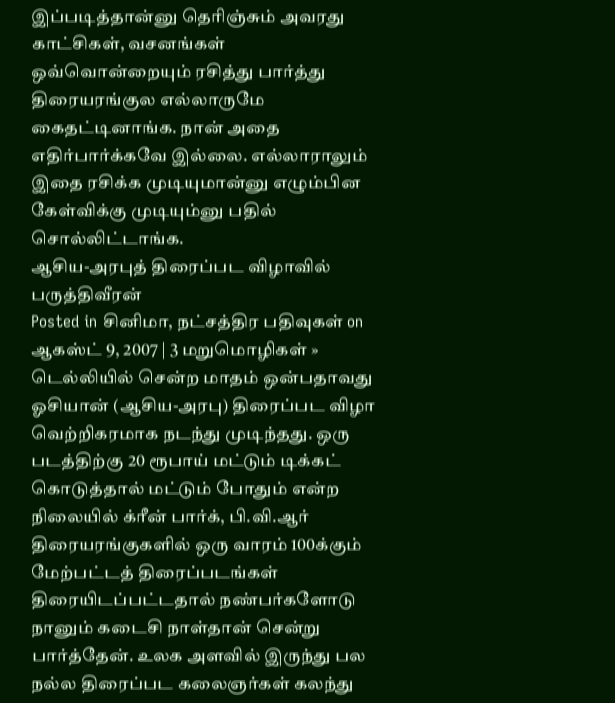இப்படித்தான்னு தெரிஞ்சும் அவரது காட்சிகள், வசனங்கள் ஒவ்வொன்றையும் ரசித்து பார்த்து திரையரங்குல எல்லாருமே கைதட்டினாங்க. நான் அதை எதிர்பார்க்கவே இல்லை. எல்லாராலும் இதை ரசிக்க முடியுமான்னு எழும்பின கேள்விக்கு முடியும்னு பதில் சொல்லிட்டாங்க.
ஆசிய-அரபுத் திரைப்பட விழாவில் பருத்திவீரன்
Posted in சினிமா, நட்சத்திர பதிவுகள் on ஆகஸ்ட் 9, 2007 | 3 மறுமொழிகள் »
டெல்லியில் சென்ற மாதம் ஒன்பதாவது ஓசியான் (ஆசிய-அரபு) திரைப்பட விழா வெற்றிகரமாக நடந்து முடிந்தது. ஒரு படத்திற்கு 20 ரூபாய் மட்டும் டிக்கட் கொடுத்தால் மட்டும் போதும் என்ற நிலையில் க்ரீன் பார்க், பி.வி.ஆர் திரையரங்குகளில் ஒரு வாரம் 100க்கும் மேற்பட்டத் திரைப்படங்கள் திரையிடப்பட்டதால் நண்பர்களோடு நானும் கடைசி நாள்தான் சென்று பார்த்தேன். உலக அளவில் இருந்து பல நல்ல திரைப்பட கலைஞர்கள் கலந்து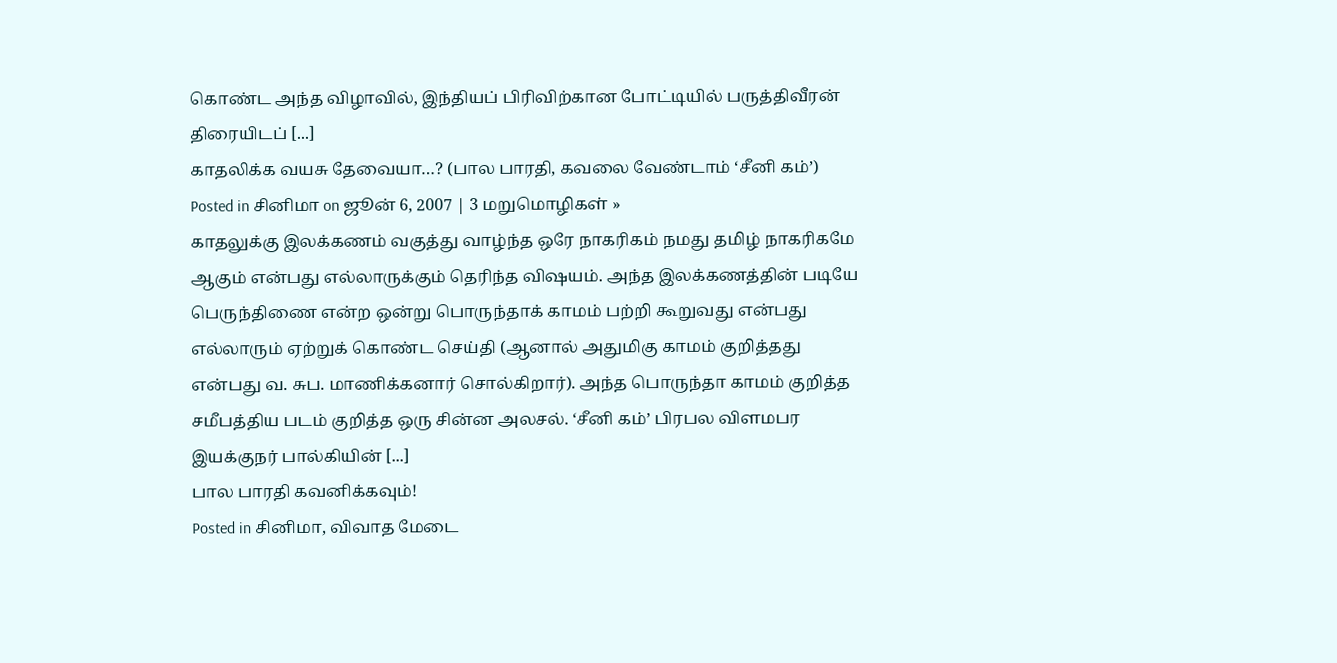கொண்ட அந்த விழாவில், இந்தியப் பிரிவிற்கான போட்டியில் பருத்திவீரன் திரையிடப் [...]
காதலிக்க வயசு தேவையா…? (பால பாரதி, கவலை வேண்டாம் ‘சீனி கம்’)
Posted in சினிமா on ஜூன் 6, 2007 | 3 மறுமொழிகள் »
காதலுக்கு இலக்கணம் வகுத்து வாழ்ந்த ஒரே நாகரிகம் நமது தமிழ் நாகரிகமே ஆகும் என்பது எல்லாருக்கும் தெரிந்த விஷயம். அந்த இலக்கணத்தின் படியே பெருந்திணை என்ற ஒன்று பொருந்தாக் காமம் பற்றி கூறுவது என்பது எல்லாரும் ஏற்றுக் கொண்ட செய்தி (ஆனால் அதுமிகு காமம் குறித்தது என்பது வ. சுப. மாணிக்கனார் சொல்கிறார்). அந்த பொருந்தா காமம் குறித்த சமீபத்திய படம் குறித்த ஒரு சின்ன அலசல். ‘சீனி கம்’ பிரபல விளமபர இயக்குநர் பால்கியின் [...]
பால பாரதி கவனிக்கவும்!
Posted in சினிமா, விவாத மேடை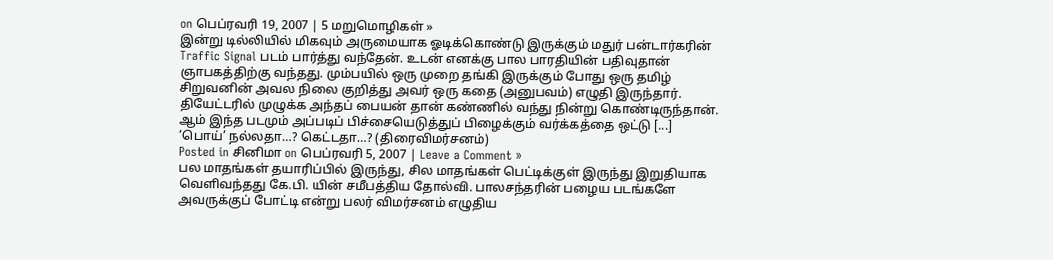on பெப்ரவரி 19, 2007 | 5 மறுமொழிகள் »
இன்று டில்லியில் மிகவும் அருமையாக ஓடிக்கொண்டு இருக்கும் மதுர் பன்டார்கரின் Traffic Signal படம் பார்த்து வந்தேன். உடன் எனக்கு பால பாரதியின் பதிவுதான் ஞாபகத்திற்கு வந்தது. மும்பயில் ஒரு முறை தங்கி இருக்கும் போது ஒரு தமிழ் சிறுவனின் அவல நிலை குறித்து அவர் ஒரு கதை (அனுபவம்) எழுதி இருந்தார். தியேட்டரில் முழுக்க அந்தப் பையன் தான் கண்ணில் வந்து நின்று கொண்டிருந்தான். ஆம் இந்த படமும் அப்படிப் பிச்சையெடுத்துப் பிழைக்கும் வர்க்கத்தை ஒட்டு [...]
‘பொய்’ நல்லதா…? கெட்டதா…? (திரைவிமர்சனம்)
Posted in சினிமா on பெப்ரவரி 5, 2007 | Leave a Comment »
பல மாதங்கள் தயாரிப்பில் இருந்து, சில மாதங்கள் பெட்டிக்குள் இருந்து இறுதியாக வெளிவந்தது கே.பி. யின் சமீபத்திய தோல்வி. பாலசந்தரின் பழைய படங்களே அவருக்குப் போட்டி என்று பலர் விமர்சனம் எழுதிய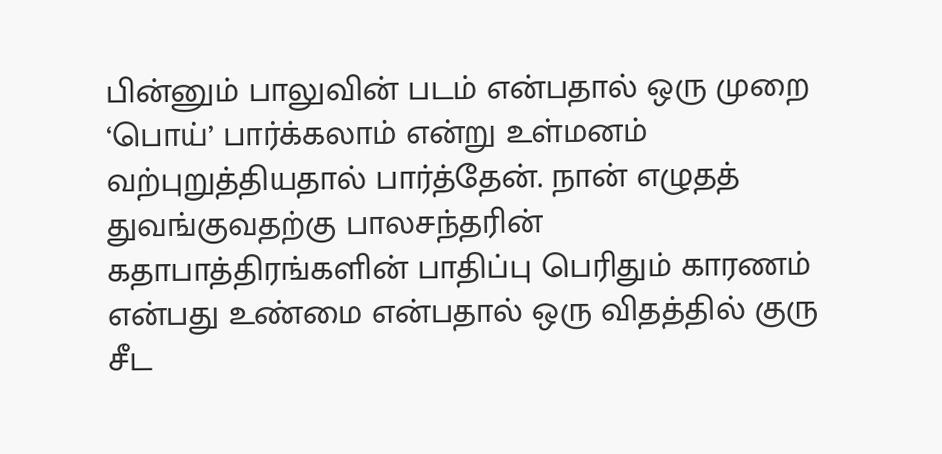பின்னும் பாலுவின் படம் என்பதால் ஒரு முறை ‘பொய்’ பார்க்கலாம் என்று உள்மனம் வற்புறுத்தியதால் பார்த்தேன். நான் எழுதத் துவங்குவதற்கு பாலசந்தரின் கதாபாத்திரங்களின் பாதிப்பு பெரிதும் காரணம் என்பது உண்மை என்பதால் ஒரு விதத்தில் குரு சீட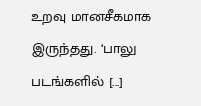உறவு மானசீகமாக இருந்தது. ‘பாலு படங்களில் [...]